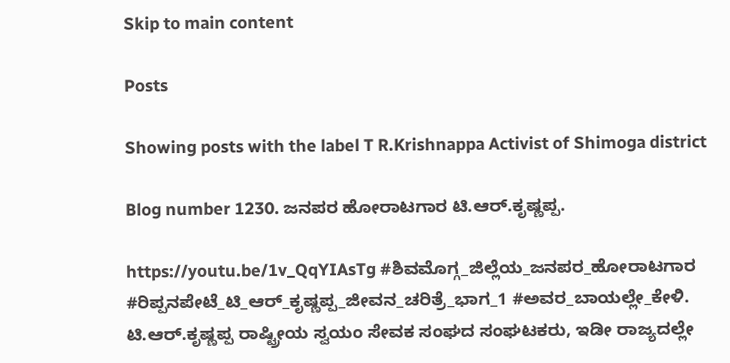Skip to main content

Posts

Showing posts with the label T R.Krishnappa Activist of Shimoga district

Blog number 1230. ಜನಪರ ಹೋರಾಟಗಾರ ಟಿ.ಆರ್.ಕೃಷ್ಣಪ್ಪ.

https://youtu.be/1v_QqYIAsTg #ಶಿವಮೊಗ್ಗ_ಜಿಲ್ಲೆಯ_ಜನಪರ_ಹೋರಾಟಗಾರ #ರಿಪ್ಪನಪೇಟೆ_ಟಿ_ಆರ್_ಕೃಷ್ಣಪ್ಪ_ಜೀವನ_ಚರಿತ್ರೆ_ಭಾಗ_1 #ಅವರ_ಬಾಯಲ್ಲೇ_ಕೇಳಿ.   ಟಿ.ಆರ್.ಕೃಷ್ಣಪ್ಪ ರಾಷ್ಟ್ರೀಯ ಸ್ವಯಂ ಸೇವಕ ಸಂಘದ ಸಂಘಟಕರು, ಇಡೀ ರಾಜ್ಯದಲ್ಲೇ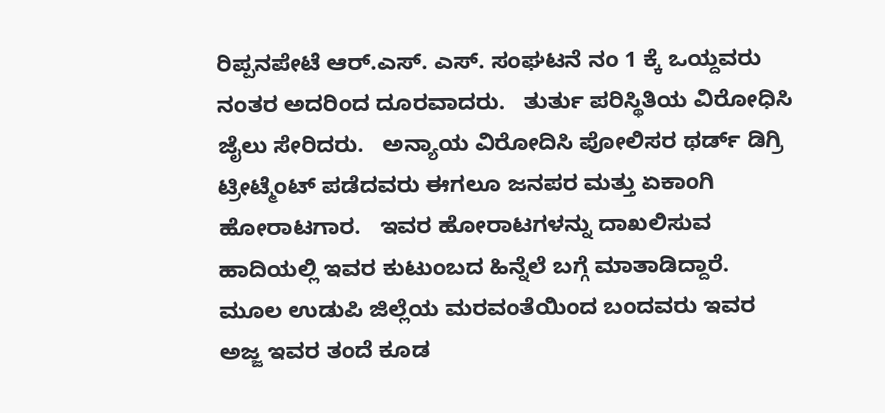ರಿಪ್ಪನಪೇಟೆ ಆರ್.ಎಸ್. ಎಸ್. ಸಂಘಟನೆ ನಂ 1 ಕ್ಕೆ ಒಯ್ದವರು ನಂತರ ಅದರಿಂದ ದೂರವಾದರು.   ತುರ್ತು ಪರಿಸ್ಥಿತಿಯ ವಿರೋಧಿಸಿ ಜೈಲು ಸೇರಿದರು.   ಅನ್ಯಾಯ ವಿರೋದಿಸಿ ಪೋಲಿಸರ ಥರ್ಡ್ ಡಿಗ್ರಿ ಟ್ರೀಟ್ಮೆಂಟ್ ಪಡೆದವರು ಈಗಲೂ ಜನಪರ ಮತ್ತು ಏಕಾಂಗಿ ಹೋರಾಟಗಾರ.   ಇವರ ಹೋರಾಟಗಳನ್ನು ದಾಖಲಿಸುವ ಹಾದಿಯಲ್ಲಿ ಇವರ ಕುಟುಂಬದ ಹಿನ್ನೆಲೆ ಬಗ್ಗೆ ಮಾತಾಡಿದ್ದಾರೆ.   ಮೂಲ ಉಡುಪಿ ಜಿಲ್ಲೆಯ ಮರವಂತೆಯಿಂದ ಬಂದವರು ಇವರ ಅಜ್ಜ ಇವರ ತಂದೆ ಕೂಡ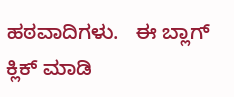ಹಠವಾದಿಗಳು.   ಈ ಬ್ಲಾಗ್ ಕ್ಲಿಕ್ ಮಾಡಿ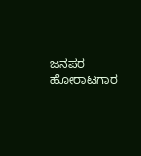ಜನಪರ ಹೋರಾಟಗಾರ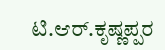ಟಿ.ಆರ್.ಕೃಷ್ಣಪ್ಪರ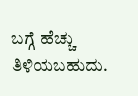ಬಗ್ಗೆ ಹೆಚ್ಚು ತಿಳಿಯಬಹುದು.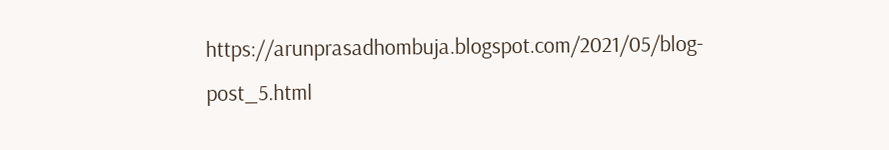https://arunprasadhombuja.blogspot.com/2021/05/blog-post_5.html